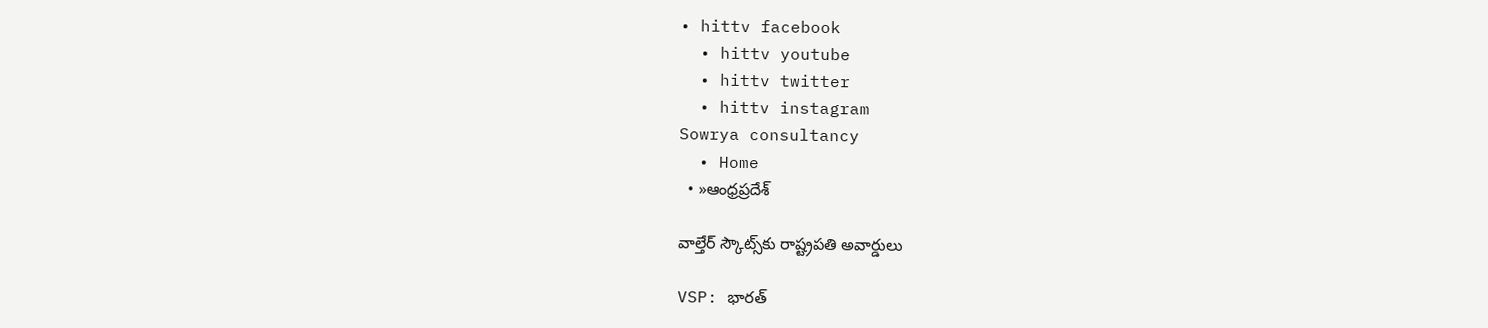• hittv facebook
  • hittv youtube
  • hittv twitter
  • hittv instagram
Sowrya consultancy
  • Home
  • »ఆంధ్రప్రదేశ్

వాల్తేర్ స్కౌట్స్‌కు రాష్ట్రపతి అవార్డులు

VSP: భారత్‌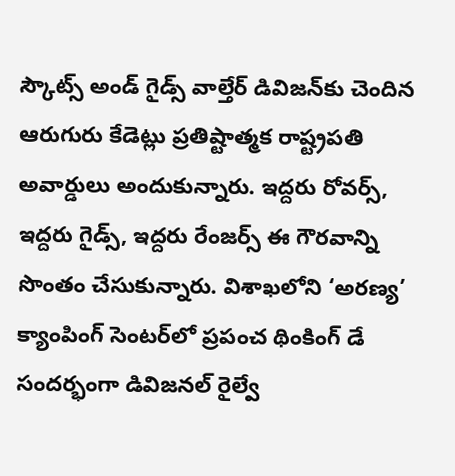స్కౌట్స్‌ అండ్‌ గైడ్స్‌ వాల్తేర్ డివిజన్‌కు చెందిన ఆరుగురు కేడెట్లు ప్రతిష్టాత్మక రాష్ట్రపతి అవార్డులు అందుకున్నారు. ఇద్దరు రోవర్స్, ఇద్దరు గైడ్స్, ఇద్దరు రేంజర్స్ ఈ గౌరవాన్ని సొంతం చేసుకున్నారు. విశాఖలోని ‘అరణ్య’ క్యాంపింగ్ సెంటర్‌లో ప్రపంచ థింకింగ్ డే సందర్భంగా డివిజనల్ రైల్వే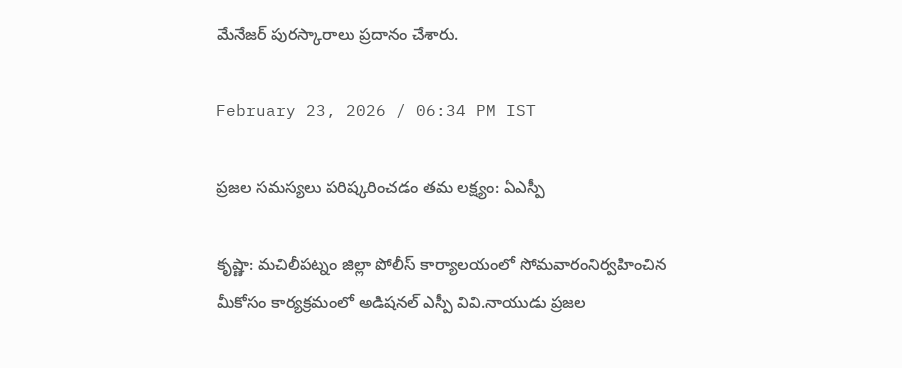మేనేజర్ పురస్కారాలు ప్రదానం చేశారు.

February 23, 2026 / 06:34 PM IST

ప్రజల సమస్యలు పరిష్కరించడం తమ లక్ష్యం: ఏఎస్పీ

కృష్ణా: మచిలీపట్నం జిల్లా పోలీస్ కార్యాలయంలో సోమవారంనిర్వహించిన మీకోసం కార్యక్రమంలో అడిషనల్ ఎస్పీ వివి.నాయుడు ప్రజల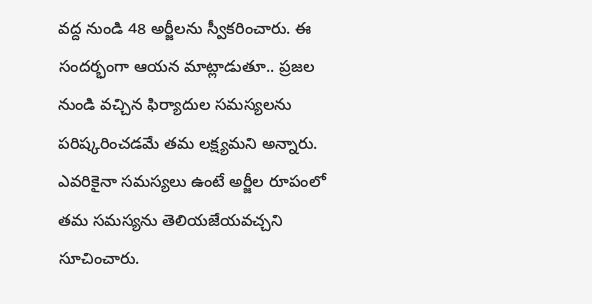వద్ద నుండి 48 అర్జీలను స్వీకరించారు. ఈ సందర్భంగా ఆయన మాట్లాడుతూ.. ప్రజల నుండి వచ్చిన ఫిర్యాదుల సమస్యలను పరిష్కరించడమే తమ లక్ష్యమని అన్నారు. ఎవరికైనా సమస్యలు ఉంటే అర్జీల రూపంలో తమ సమస్యను తెలియజేయవచ్చని సూచించారు.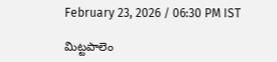February 23, 2026 / 06:30 PM IST

మిట్టపాలెం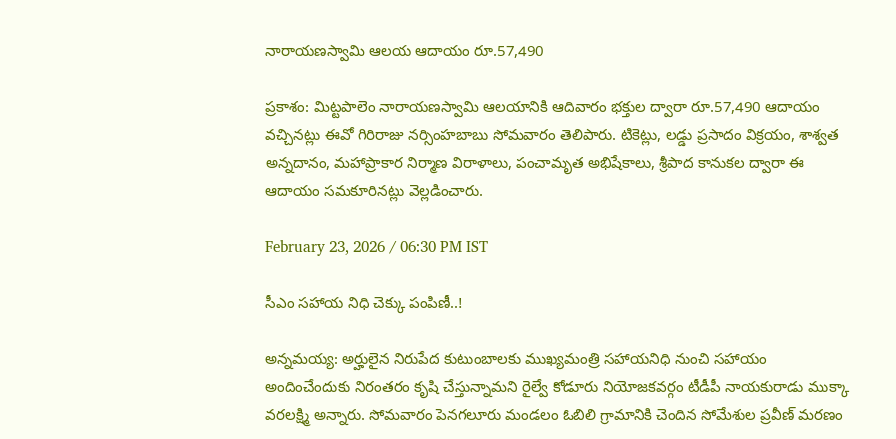నారాయణస్వామి ఆలయ ఆదాయం రూ.57,490

ప్రకాశం: మిట్టపాలెం నారాయణస్వామి ఆలయానికి ఆదివారం భక్తుల ద్వారా రూ.57,490 ఆదాయం వచ్చినట్లు ఈవో గిరిరాజు నర్సింహబాబు సోమవారం తెలిపారు. టికెట్లు, లడ్డు ప్రసాదం విక్రయం, శాశ్వత అన్నదానం, మహాప్రాకార నిర్మాణ విరాళాలు, పంచామృత అభిషేకాలు, శ్రీపాద కానుకల ద్వారా ఈ ఆదాయం సమకూరినట్లు వెల్లడించారు.

February 23, 2026 / 06:30 PM IST

సీఎం సహాయ నిధి చెక్కు పంపిణీ..!

అన్నమయ్య: అర్హులైన నిరుపేద కుటుంబాలకు ముఖ్యమంత్రి సహాయనిధి నుంచి సహాయం అందించేందుకు నిరంతరం కృషి చేస్తున్నామని రైల్వే కోడూరు నియోజకవర్గం టీడీపీ నాయకురాడు ముక్కా వరలక్ష్మి అన్నారు. సోమవారం పెనగలూరు మండలం ఓబిలి గ్రామానికి చెందిన సోమేశుల ప్రవీణ్ మరణం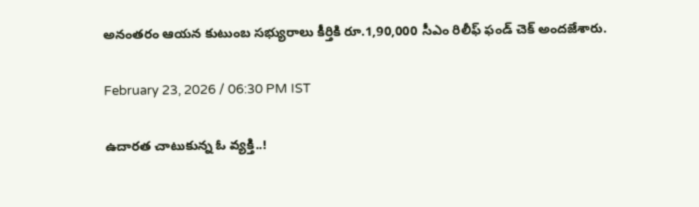అనంతరం ఆయన కుటుంబ సభ్యురాలు కీర్తికి రూ.1,90,000 సీఎం రిలీఫ్ ఫండ్ చెక్ అందజేశారు.

February 23, 2026 / 06:30 PM IST

ఉదారత చాటుకున్న ఓ వ్యక్తి..!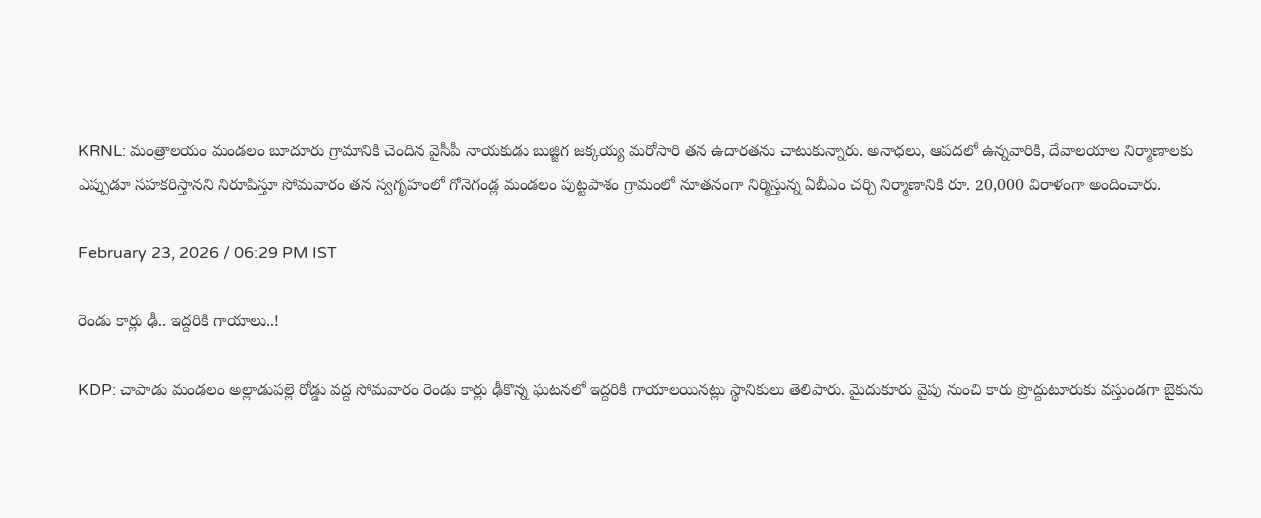KRNL: మంత్రాలయం మండలం బూదూరు గ్రామానికి చెందిన వైసీపీ నాయకుడు బుజ్జిగ జక్కయ్య మరోసారి తన ఉదారతను చాటుకున్నారు. అనాధలు, ఆపదలో ఉన్నవారికి, దేవాలయాల నిర్మాణాలకు ఎప్పుడూ సహకరిస్తానని నిరూపిస్తూ సోమవారం తన స్వగృహంలో గోనెగండ్ల మండలం పుట్టపాశం గ్రామంలో నూతనంగా నిర్మిస్తున్న ఏబీఎం చర్చి నిర్మాణానికి రూ. 20,000 విరాళంగా అందించారు.

February 23, 2026 / 06:29 PM IST

రెండు కార్లు ఢీ.. ఇద్దరికి గాయాలు..!

KDP: చాపాడు మండలం అల్లాడుపల్లె రోడ్డు వద్ద సోమవారం రెండు కార్లు ఢీకొన్న ఘటనలో ఇద్దరికి గాయాలయినట్లు స్థానికులు తెలిపారు. మైదుకూరు వైపు నుంచి కారు ప్రొద్దుటూరుకు వస్తుండగా బైకును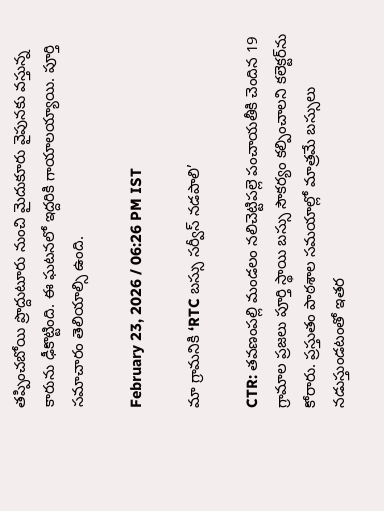తప్పించబోయి ప్రొద్దుటూరు నుంచి మైదుకూరు వైపునకు వస్తున్న కారును ఢీకొట్టింది. ఈ ఘటనలో ఇద్దరికి గాయాలయ్యాయి. పూర్తి సమాచారం తెలియాల్సి ఉంది.

February 23, 2026 / 06:26 PM IST

మా గ్రామనికి ‘RTC బస్సు సర్వీస్ నడపాలి’

CTR: తవణంపల్లి మండలం నలిచెట్టిపల్లె పంచాయతీకి చెందిన 19 గ్రామాల ప్రజలు పూర్తి స్థాయి బస్సు సౌకర్యం కల్పించాలని కలెక్టర్‌ను కోరారు. ప్రస్తుతం పాఠశాల సమయాల్లో మాత్రమే బస్సులు నడుస్తుండటంతో ఇతర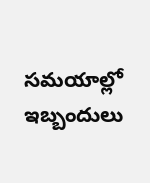సమయాల్లో ఇబ్బందులు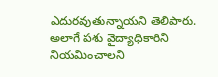ఎదురవుతున్నాయని తెలిపారు. అలాగే పశు వైద్యాధికారిని నియమించాలని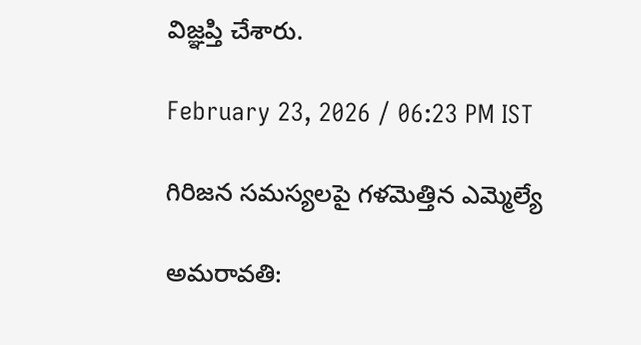విజ్ఞప్తి చేశారు.

February 23, 2026 / 06:23 PM IST

గిరిజన సమస్యలపై గళమెత్తిన ఎమ్మెల్యే

అమరావతి: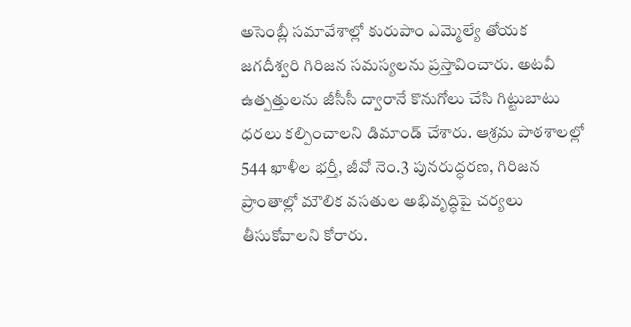అసెంబ్లీ సమావేశాల్లో కురుపాం ఎమ్మెల్యే తోయక జగదీశ్వరి గిరిజన సమస్యలను ప్రస్తావించారు. అటవీ ఉత్పత్తులను జీసీసీ ద్వారానే కొనుగోలు చేసి గిట్టుబాటు ధరలు కల్పించాలని డిమాండ్ చేశారు. ఆశ్రమ పాఠశాలల్లో 544 ఖాళీల భర్తీ, జీవో నెం.3 పునరుద్ధరణ, గిరిజన ప్రాంతాల్లో మౌలిక వసతుల అభివృద్ధిపై చర్యలు తీసుకోవాలని కోరారు.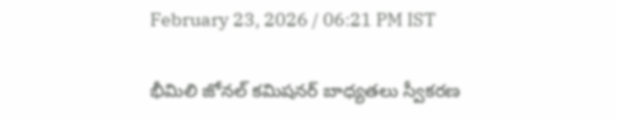February 23, 2026 / 06:21 PM IST

భీమిలి జోనల్ కమిషనర్ బాధ్యతలు స్వీకరణ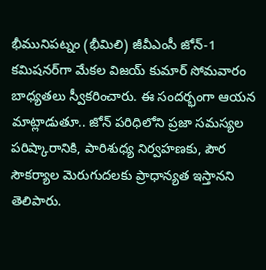భీమునిపట్నం (భీమిలి) జీవీఎంసీ జోన్-1 కమిషనర్‌గా మేకల విజయ్ కుమార్ సోమవారం బాధ్యతలు స్వీకరించారు. ఈ సందర్భంగా ఆయన మాట్లాడుతూ.. జోన్ పరిధిలోని ప్రజా సమస్యల పరిష్కారానికి, పారిశుధ్య నిర్వహణకు, పౌర సౌకర్యాల మెరుగుదలకు ప్రాధాన్యత ఇస్తానని తెలిపారు.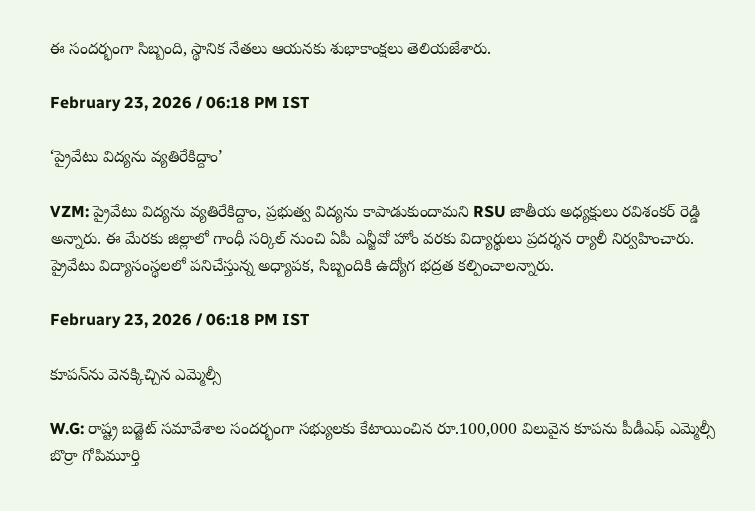ఈ సందర్భంగా సిబ్బంది, స్థానిక నేతలు ఆయనకు శుభాకాంక్షలు తెలియజేశారు.

February 23, 2026 / 06:18 PM IST

‘ప్రైవేటు విద్యను వ్యతిరేకిద్దాం’

VZM: ప్రైవేటు విద్యను వ్యతిరేకిద్దాం, ప్రభుత్వ విద్యను కాపాడుకుందామని RSU జాతీయ అధ్యక్షులు రవిశంకర్ రెడ్డి అన్నారు. ఈ మేరకు జిల్లాలో గాంధీ సర్కిల్ నుంచి ఏపీ ఎన్జీవో హోం వరకు విద్యార్థులు ప్రదర్శన ర్యాలీ నిర్వహించారు. ప్రైవేటు విద్యాసంస్థలలో పనిచేస్తున్న అధ్యాపక, సిబ్బందికి ఉద్యోగ భద్రత కల్పించాలన్నారు.

February 23, 2026 / 06:18 PM IST

కూపన్‌ను వెనక్కిచ్చిన ఎమ్మెల్సీ

W.G: రాష్ట్ర బడ్జెట్ సమావేశాల సందర్భంగా సభ్యులకు కేటాయించిన రూ.100,000 విలువైన కూపను పీడీఎఫ్ ఎమ్మెల్సీ బొర్రా గోపిమూర్తి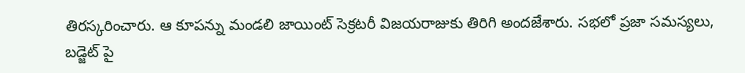తిరస్కరించారు. ఆ కూపన్ను మండలి జాయింట్ సెక్రటరీ విజయరాజుకు తిరిగి అందజేశారు. సభలో ప్రజా సమస్యలు, బడ్జెట్ పై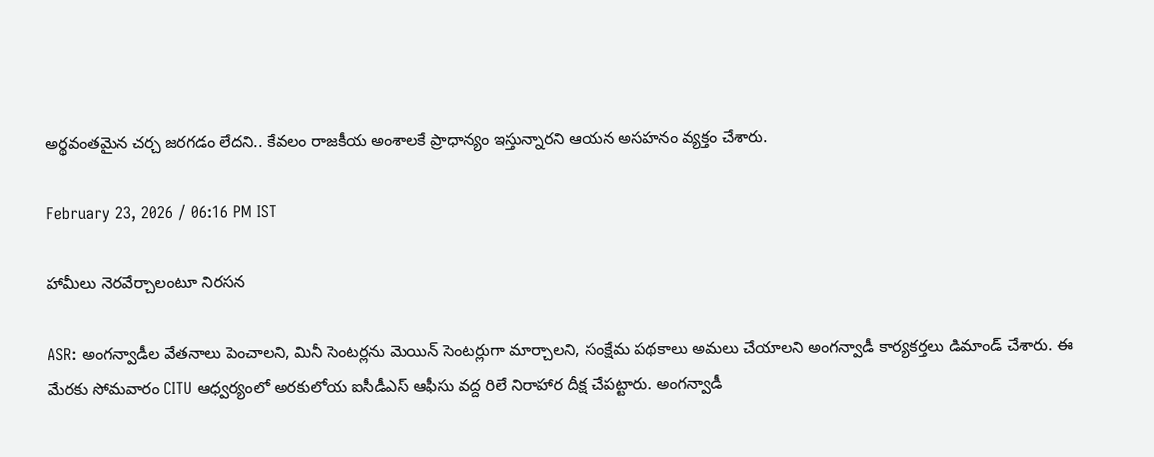అర్థవంతమైన చర్చ జరగడం లేదని.. కేవలం రాజకీయ అంశాలకే ప్రాధాన్యం ఇస్తున్నారని ఆయన అసహనం వ్యక్తం చేశారు.

February 23, 2026 / 06:16 PM IST

హామీలు నెరవేర్చాలంటూ నిరసన

ASR: అంగన్వాడీల వేతనాలు పెంచాలని, మినీ సెంటర్లను మెయిన్ సెంటర్లుగా మార్చాలని, సంక్షేమ పథకాలు అమలు చేయాలని అంగన్వాడీ కార్యకర్తలు డిమాండ్ చేశారు. ఈ మేరకు సోమవారం CITU ఆధ్వర్యంలో అరకులోయ ఐసీడీఎస్ ఆఫీసు వద్ద రిలే నిరాహార దీక్ష చేపట్టారు. అంగన్వాడీ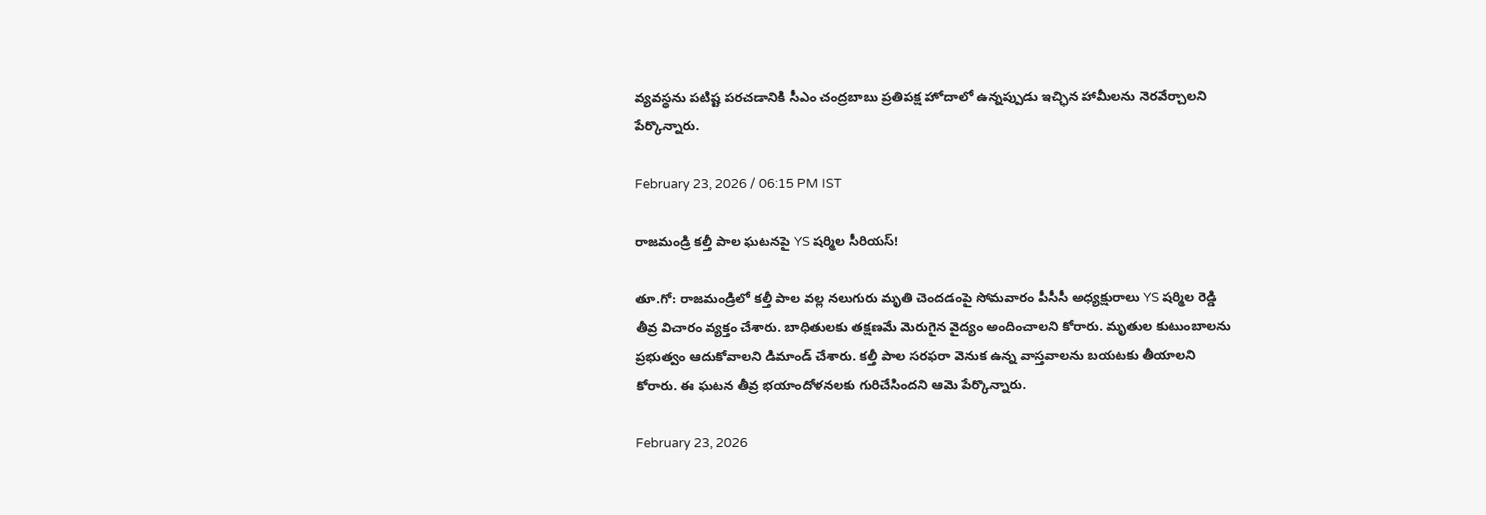వ్యవస్థను పటిష్ట పరచడానికి సీఎం చంద్రబాబు ప్రతిపక్ష హోదాలో ఉన్నప్పుడు ఇచ్ఛిన హామీలను నెరవేర్చాలని పేర్కొన్నారు.

February 23, 2026 / 06:15 PM IST

రాజమండ్రి కల్తీ పాల ఘటనపై YS షర్మిల సీరియస్!

తూ.గో: రాజమండ్రిలో కల్తీ పాల వల్ల నలుగురు మృతి చెందడంపై సోమవారం పీసీసీ అధ్యక్షురాలు YS షర్మిల రెడ్డి తీవ్ర విచారం వ్యక్తం చేశారు. బాధితులకు తక్షణమే మెరుగైన వైద్యం అందించాలని కోరారు. మృతుల కుటుంబాలను ప్రభుత్వం ఆదుకోవాలని డిమాండ్ చేశారు. కల్తీ పాల సరఫరా వెనుక ఉన్న వాస్తవాలను బయటకు తీయాలని కోరారు. ఈ ఘటన తీవ్ర భయాందోళనలకు గురిచేసిందని ఆమె పేర్కొన్నారు.

February 23, 2026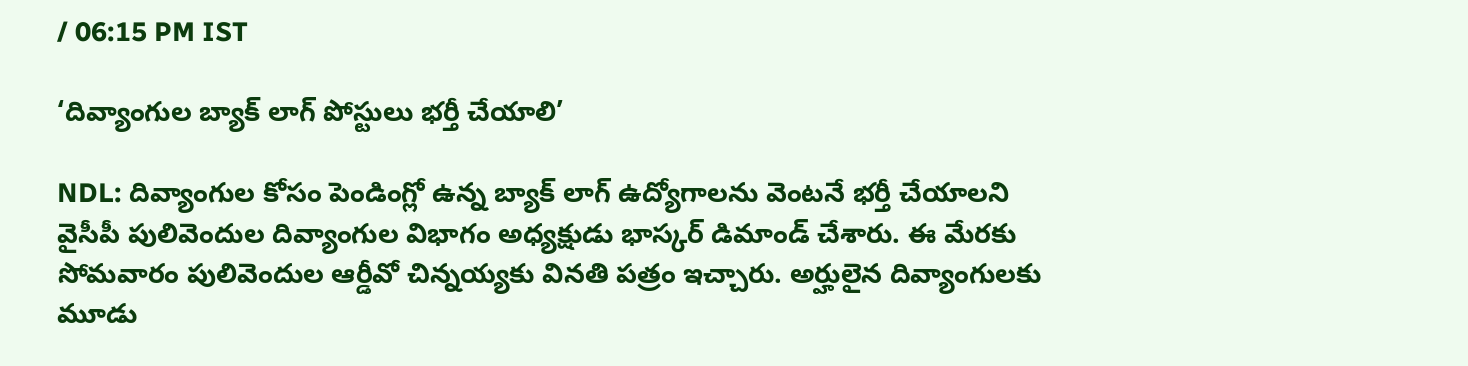/ 06:15 PM IST

‘దివ్యాంగుల బ్యాక్ లాగ్ పోస్టులు భర్తీ చేయాలి’

NDL: దివ్యాంగుల కోసం పెండింగ్లో ఉన్న బ్యాక్ లాగ్ ఉద్యోగాలను వెంటనే భర్తీ చేయాలని వైసీపీ పులివెందుల దివ్యాంగుల విభాగం అధ్యక్షుడు భాస్కర్ డిమాండ్ చేశారు. ఈ మేరకు సోమవారం పులివెందుల ఆర్డీవో చిన్నయ్యకు వినతి పత్రం ఇచ్చారు. అర్హులైన దివ్యాంగులకు మూడు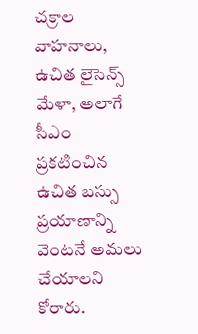చక్రాల వాహనాలు, ఉచిత లైసెన్స్ మేళా, అలాగే సీఎం ప్రకటించిన ఉచిత బస్సు ప్రయాణాన్ని వెంటనే అమలు చేయాలని కోరారు.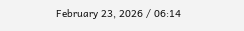February 23, 2026 / 06:14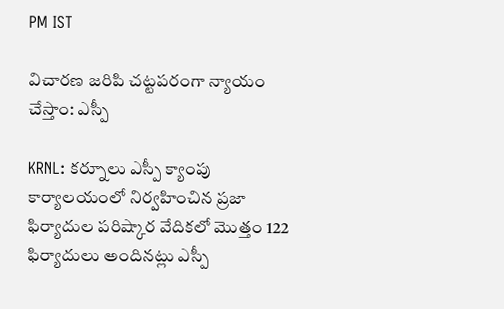PM IST

విచారణ జరిపి చట్టపరంగా న్యాయం చేస్తాం: ఎస్పీ

KRNL: కర్నూలు ఎస్పీ క్యాంపు కార్యాలయంలో నిర్వహించిన ప్రజా ఫిర్యాదుల పరిష్కార వేదికలో మొత్తం 122 ఫిర్యాదులు అందినట్లు ఎస్పీ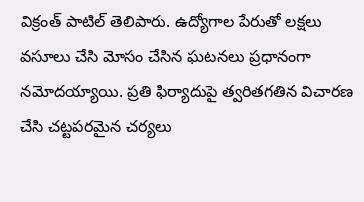విక్రంత్ పాటిల్ తెలిపారు. ఉద్యోగాల పేరుతో లక్షలు వసూలు చేసి మోసం చేసిన ఘటనలు ప్రధానంగా నమోదయ్యాయి. ప్రతి ఫిర్యాదుపై త్వరితగతిన విచారణ చేసి చట్టపరమైన చర్యలు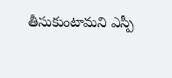తీసుకుంటామని ఎస్పీ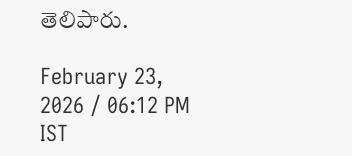తెలిపారు.

February 23, 2026 / 06:12 PM IST